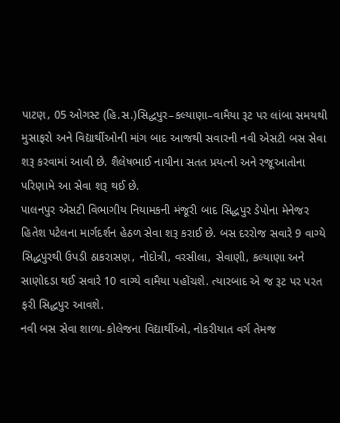પાટણ, 05 ઓગસ્ટ (હિ.સ.)સિદ્ધપુર–કલ્યાણા–વામૈયા રૂટ પર લાંબા સમયથી મુસાફરો અને વિદ્યાર્થીઓની માંગ બાદ આજથી સવારની નવી એસટી બસ સેવા શરૂ કરવામાં આવી છે. શૈલેષભાઈ નાયીના સતત પ્રયત્નો અને રજૂઆતોના પરિણામે આ સેવા શરૂ થઈ છે.
પાલનપુર એસટી વિભાગીય નિયામકની મંજૂરી બાદ સિદ્ધપુર ડેપોના મેનેજર હિતેશ પટેલના માર્ગદર્શન હેઠળ સેવા શરૂ કરાઈ છે. બસ દરરોજ સવારે 9 વાગ્યે સિદ્ધપુરથી ઉપડી ઠાકરાસણ, નોદોત્રી, વરસીલા, સેવાણી, કલ્યાણા અને સાણોદડા થઈ સવારે 10 વાગ્યે વામૈયા પહોંચશે. ત્યારબાદ એ જ રૂટ પર પરત ફરી સિદ્ધપુર આવશે.
નવી બસ સેવા શાળા-કોલેજના વિદ્યાર્થીઓ, નોકરીયાત વર્ગ તેમજ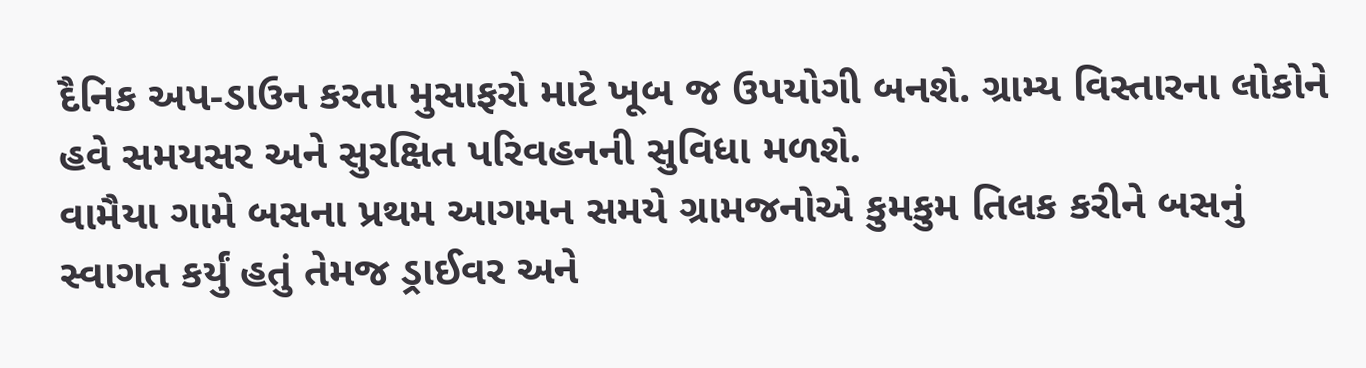દૈનિક અપ-ડાઉન કરતા મુસાફરો માટે ખૂબ જ ઉપયોગી બનશે. ગ્રામ્ય વિસ્તારના લોકોને હવે સમયસર અને સુરક્ષિત પરિવહનની સુવિધા મળશે.
વામૈયા ગામે બસના પ્રથમ આગમન સમયે ગ્રામજનોએ કુમકુમ તિલક કરીને બસનું સ્વાગત કર્યું હતું તેમજ ડ્રાઈવર અને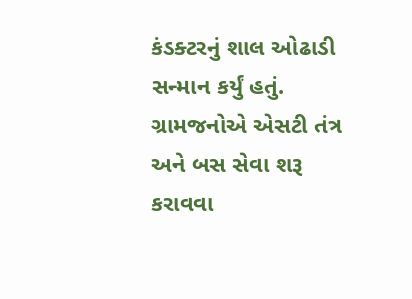કંડક્ટરનું શાલ ઓઢાડી સન્માન કર્યું હતું. ગ્રામજનોએ એસટી તંત્ર અને બસ સેવા શરૂ કરાવવા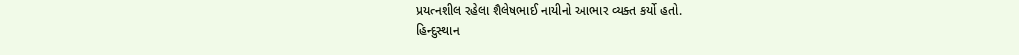પ્રયત્નશીલ રહેલા શૈલેષભાઈ નાયીનો આભાર વ્યક્ત કર્યો હતો.
હિન્દુસ્થાન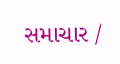સમાચાર /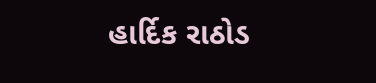હાર્દિક રાઠોડ